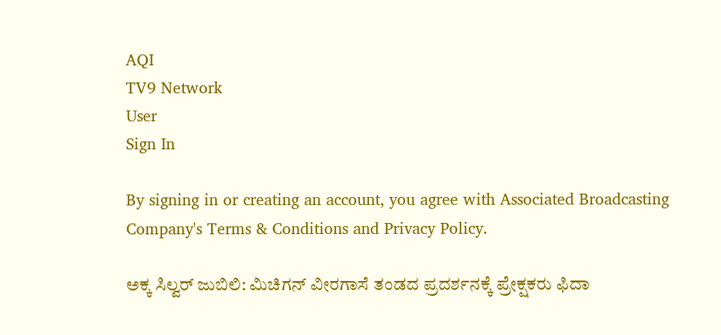AQI
TV9 Network
User
Sign In

By signing in or creating an account, you agree with Associated Broadcasting Company's Terms & Conditions and Privacy Policy.

ಅಕ್ಕ ಸಿಲ್ವರ್ ಜುಬಿಲಿ: ಮಿಚಿಗನ್ ವೀರಗಾಸೆ ತಂಡದ ಪ್ರದರ್ಶನಕ್ಕೆ ಪ್ರೇಕ್ಷಕರು ಫಿದಾ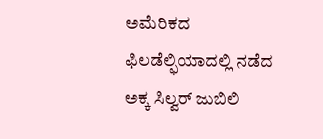ಅಮೆರಿಕದ ಫಿಲಡೆಲ್ಫಿಯಾದಲ್ಲಿ ನಡೆದ ಅಕ್ಕ ಸಿಲ್ವರ್ ಜುಬಿಲಿ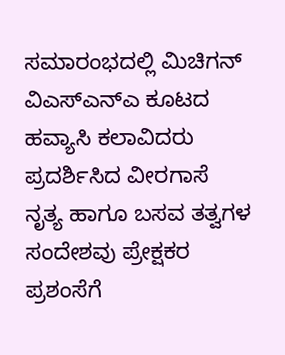ಸಮಾರಂಭದಲ್ಲಿ ಮಿಚಿಗನ್ ವಿಎಸ್‌ಎನ್‌ಎ ಕೂಟದ ಹವ್ಯಾಸಿ ಕಲಾವಿದರು ಪ್ರದರ್ಶಿಸಿದ ವೀರಗಾಸೆ ನೃತ್ಯ ಹಾಗೂ ಬಸವ ತತ್ವಗಳ ಸಂದೇಶವು ಪ್ರೇಕ್ಷಕರ ಪ್ರಶಂಸೆಗೆ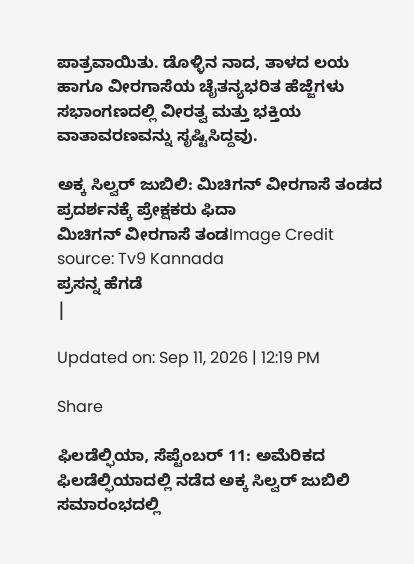ಪಾತ್ರವಾಯಿತು. ಡೊಳ್ಳಿನ ನಾದ, ತಾಳದ ಲಯ ಹಾಗೂ ವೀರಗಾಸೆಯ ಚೈತನ್ಯಭರಿತ ಹೆಜ್ಜೆಗಳು ಸಭಾಂಗಣದಲ್ಲಿ ವೀರತ್ವ ಮತ್ತು ಭಕ್ತಿಯ ವಾತಾವರಣವನ್ನು ಸೃಷ್ಟಿಸಿದ್ದವು.

ಅಕ್ಕ ಸಿಲ್ವರ್ ಜುಬಿಲಿ: ಮಿಚಿಗನ್ ವೀರಗಾಸೆ ತಂಡದ ಪ್ರದರ್ಶನಕ್ಕೆ ಪ್ರೇಕ್ಷಕರು ಫಿದಾ
ಮಿಚಿಗನ್ ವೀರಗಾಸೆ ತಂಡImage Credit source: Tv9 Kannada
ಪ್ರಸನ್ನ ಹೆಗಡೆ
|

Updated on: Sep 11, 2026 | 12:19 PM

Share

ಫಿಲಡೆಲ್ಫಿಯಾ, ಸೆಪ್ಟೆಂಬರ್ 11: ಅಮೆರಿಕದ ಫಿಲಡೆಲ್ಫಿಯಾದಲ್ಲಿ ನಡೆದ ಅಕ್ಕ ಸಿಲ್ವರ್ ಜುಬಿಲಿ ಸಮಾರಂಭದಲ್ಲಿ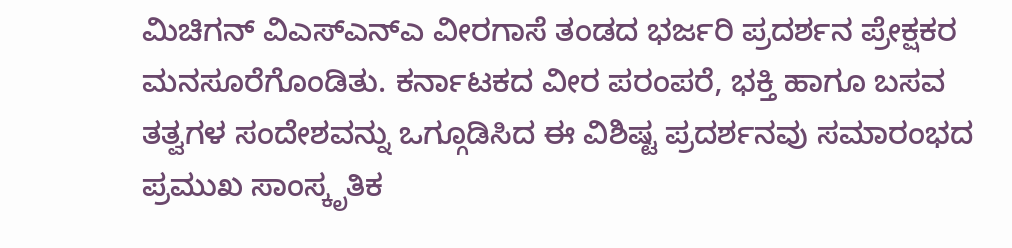ಮಿಚಿಗನ್ ವಿಎಸ್‌ಎನ್‌ಎ ವೀರಗಾಸೆ ತಂಡದ ಭರ್ಜರಿ ಪ್ರದರ್ಶನ ಪ್ರೇಕ್ಷಕರ ಮನಸೂರೆಗೊಂಡಿತು. ಕರ್ನಾಟಕದ ವೀರ ಪರಂಪರೆ, ಭಕ್ತಿ ಹಾಗೂ ಬಸವ ತತ್ವಗಳ ಸಂದೇಶವನ್ನು ಒಗ್ಗೂಡಿಸಿದ ಈ ವಿಶಿಷ್ಟ ಪ್ರದರ್ಶನವು ಸಮಾರಂಭದ ಪ್ರಮುಖ ಸಾಂಸ್ಕೃತಿಕ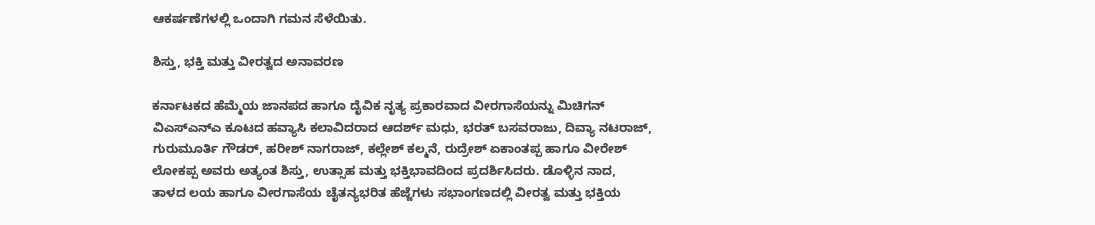ಆಕರ್ಷಣೆಗಳಲ್ಲಿ ಒಂದಾಗಿ ಗಮನ ಸೆಳೆಯಿತು.

ಶಿಸ್ತು, ಭಕ್ತಿ ಮತ್ತು ವೀರತ್ವದ ಅನಾವರಣ

ಕರ್ನಾಟಕದ ಹೆಮ್ಮೆಯ ಜಾನಪದ ಹಾಗೂ ದೈವಿಕ ನೃತ್ಯ ಪ್ರಕಾರವಾದ ವೀರಗಾಸೆಯನ್ನು ಮಿಚಿಗನ್ ವಿಎಸ್‌ಎನ್‌ಎ ಕೂಟದ ಹವ್ಯಾಸಿ ಕಲಾವಿದರಾದ ಆದರ್ಶ್ ಮಧು, ಭರತ್ ಬಸವರಾಜು, ದಿವ್ಯಾ ನಟರಾಜ್, ಗುರುಮೂರ್ತಿ ಗೌಡರ್, ಹರೀಶ್ ನಾಗರಾಜ್, ಕಲ್ಲೇಶ್ ಕಲ್ಮನೆ, ರುದ್ರೇಶ್ ಏಕಾಂತಪ್ಪ ಹಾಗೂ ವೀರೇಶ್ ಲೋಕಪ್ಪ ಅವರು ಅತ್ಯಂತ ಶಿಸ್ತು, ಉತ್ಸಾಹ ಮತ್ತು ಭಕ್ತಿಭಾವದಿಂದ ಪ್ರದರ್ಶಿಸಿದರು. ಡೊಳ್ಳಿನ ನಾದ, ತಾಳದ ಲಯ ಹಾಗೂ ವೀರಗಾಸೆಯ ಚೈತನ್ಯಭರಿತ ಹೆಜ್ಜೆಗಳು ಸಭಾಂಗಣದಲ್ಲಿ ವೀರತ್ವ ಮತ್ತು ಭಕ್ತಿಯ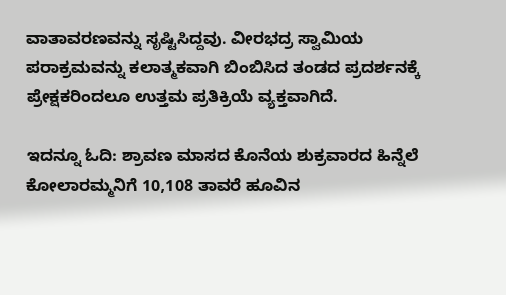ವಾತಾವರಣವನ್ನು ಸೃಷ್ಟಿಸಿದ್ದವು. ವೀರಭದ್ರ ಸ್ವಾಮಿಯ ಪರಾಕ್ರಮವನ್ನು ಕಲಾತ್ಮಕವಾಗಿ ಬಿಂಬಿಸಿದ ತಂಡದ ಪ್ರದರ್ಶನಕ್ಕೆ ಪ್ರೇಕ್ಷಕರಿಂದಲೂ ಉತ್ತಮ ಪ್ರತಿಕ್ರಿಯೆ ವ್ಯಕ್ತವಾಗಿದೆ.

ಇದನ್ನೂ ಓದಿ: ಶ್ರಾವಣ ಮಾಸದ ಕೊನೆಯ ಶುಕ್ರವಾರದ ಹಿನ್ನೆಲೆ ಕೋಲಾರಮ್ಮನಿಗೆ 10,108 ತಾವರೆ ಹೂವಿನ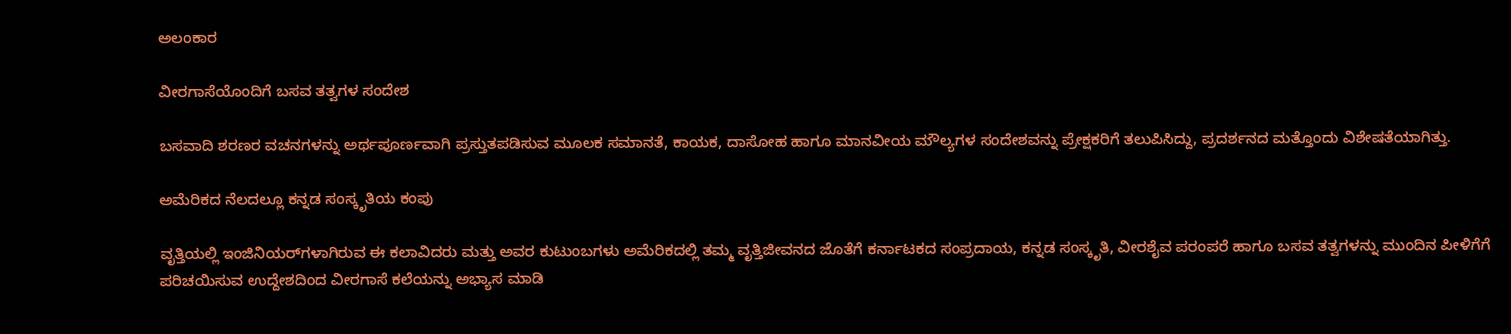ಅಲಂಕಾರ

ವೀರಗಾಸೆಯೊಂದಿಗೆ ಬಸವ ತತ್ವಗಳ ಸಂದೇಶ

ಬಸವಾದಿ ಶರಣರ ವಚನಗಳನ್ನು ಅರ್ಥಪೂರ್ಣವಾಗಿ ಪ್ರಸ್ತುತಪಡಿಸುವ ಮೂಲಕ ಸಮಾನತೆ, ಕಾಯಕ, ದಾಸೋಹ ಹಾಗೂ ಮಾನವೀಯ ಮೌಲ್ಯಗಳ ಸಂದೇಶವನ್ನು ಪ್ರೇಕ್ಷಕರಿಗೆ ತಲುಪಿಸಿದ್ದು, ಪ್ರದರ್ಶನದ ಮತ್ತೊಂದು ವಿಶೇಷತೆಯಾಗಿತ್ತು.

ಅಮೆರಿಕದ ನೆಲದಲ್ಲೂ ಕನ್ನಡ ಸಂಸ್ಕೃತಿಯ ಕಂಪು

ವೃತ್ತಿಯಲ್ಲಿ ಇಂಜಿನಿಯರ್‌ಗಳಾಗಿರುವ ಈ ಕಲಾವಿದರು ಮತ್ತು ಅವರ ಕುಟುಂಬಗಳು ಅಮೆರಿಕದಲ್ಲಿ ತಮ್ಮ ವೃತ್ತಿಜೀವನದ ಜೊತೆಗೆ ಕರ್ನಾಟಕದ ಸಂಪ್ರದಾಯ, ಕನ್ನಡ ಸಂಸ್ಕೃತಿ, ವೀರಶೈವ ಪರಂಪರೆ ಹಾಗೂ ಬಸವ ತತ್ವಗಳನ್ನು ಮುಂದಿನ ಪೀಳಿಗೆಗೆ ಪರಿಚಯಿಸುವ ಉದ್ದೇಶದಿಂದ ವೀರಗಾಸೆ ಕಲೆಯನ್ನು ಅಭ್ಯಾಸ ಮಾಡಿ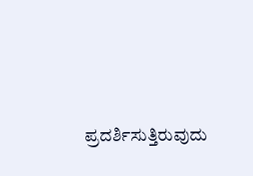ಪ್ರದರ್ಶಿಸುತ್ತಿರುವುದು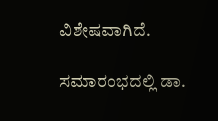ವಿಶೇಷವಾಗಿದೆ.

ಸಮಾರಂಭದಲ್ಲಿ ಡಾ.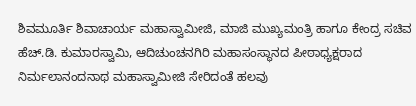ಶಿವಮೂರ್ತಿ ಶಿವಾಚಾರ್ಯ ಮಹಾಸ್ವಾಮೀಜಿ, ಮಾಜಿ ಮುಖ್ಯಮಂತ್ರಿ ಹಾಗೂ ಕೇಂದ್ರ ಸಚಿವ ಹೆಚ್.ಡಿ. ಕುಮಾರಸ್ವಾಮಿ, ಆದಿಚುಂಚನಗಿರಿ ಮಹಾಸಂಸ್ಥಾನದ ಪೀಠಾಧ್ಯಕ್ಷರಾದ ನಿರ್ಮಲಾನಂದನಾಥ ಮಹಾಸ್ವಾಮೀಜಿ ಸೇರಿದಂತೆ ಹಲವು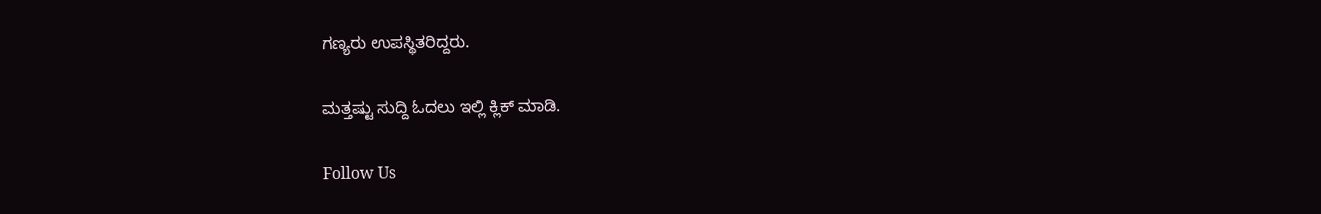ಗಣ್ಯರು ಉಪಸ್ಥಿತರಿದ್ದರು.

ಮತ್ತಷ್ಟು ಸುದ್ದಿ ಓದಲು ಇಲ್ಲಿ ಕ್ಲಿಕ್ ಮಾಡಿ.

Follow Us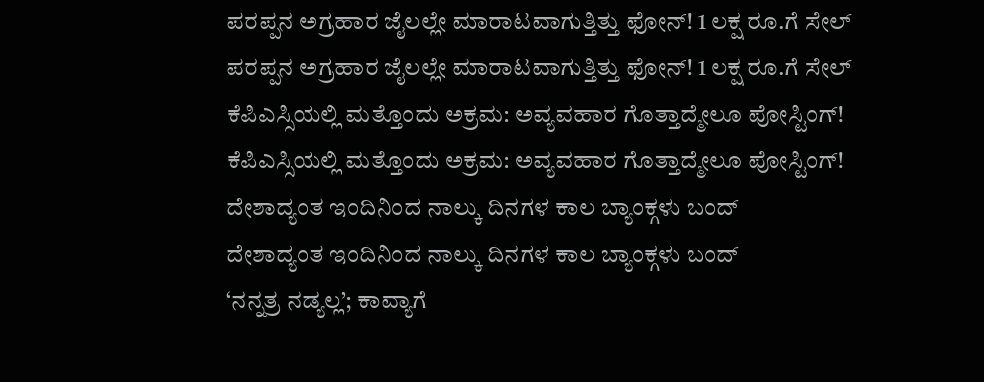ಪರಪ್ಪನ ಅಗ್ರಹಾರ ಜೈಲಲ್ಲೇ ಮಾರಾಟವಾಗುತ್ತಿತ್ತು ಫೋನ್! 1 ಲಕ್ಷ ರೂ.ಗೆ ಸೇಲ್
ಪರಪ್ಪನ ಅಗ್ರಹಾರ ಜೈಲಲ್ಲೇ ಮಾರಾಟವಾಗುತ್ತಿತ್ತು ಫೋನ್! 1 ಲಕ್ಷ ರೂ.ಗೆ ಸೇಲ್
ಕೆಪಿಎಸ್ಸಿಯಲ್ಲಿ ಮತ್ತೊಂದು ಅಕ್ರಮ: ಅವ್ಯವಹಾರ ಗೊತ್ತಾದ್ಮೇಲೂ ಪೋಸ್ಟಿಂಗ್!
ಕೆಪಿಎಸ್ಸಿಯಲ್ಲಿ ಮತ್ತೊಂದು ಅಕ್ರಮ: ಅವ್ಯವಹಾರ ಗೊತ್ತಾದ್ಮೇಲೂ ಪೋಸ್ಟಿಂಗ್!
ದೇಶಾದ್ಯಂತ ಇಂದಿನಿಂದ ನಾಲ್ಕು ದಿನಗಳ ಕಾಲ ಬ್ಯಾಂಕ್ಗಳು ಬಂದ್
ದೇಶಾದ್ಯಂತ ಇಂದಿನಿಂದ ನಾಲ್ಕು ದಿನಗಳ ಕಾಲ ಬ್ಯಾಂಕ್ಗಳು ಬಂದ್
‘ನನ್ನತ್ರ ನಡ್ಯಲ್ಲ’; ಕಾವ್ಯಾಗೆ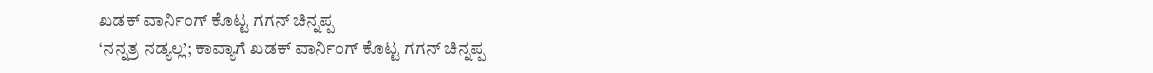ಖಡಕ್ ವಾರ್ನಿಂಗ್ ಕೊಟ್ಟ ಗಗನ್ ಚಿನ್ನಪ್ಪ
‘ನನ್ನತ್ರ ನಡ್ಯಲ್ಲ’; ಕಾವ್ಯಾಗೆ ಖಡಕ್ ವಾರ್ನಿಂಗ್ ಕೊಟ್ಟ ಗಗನ್ ಚಿನ್ನಪ್ಪ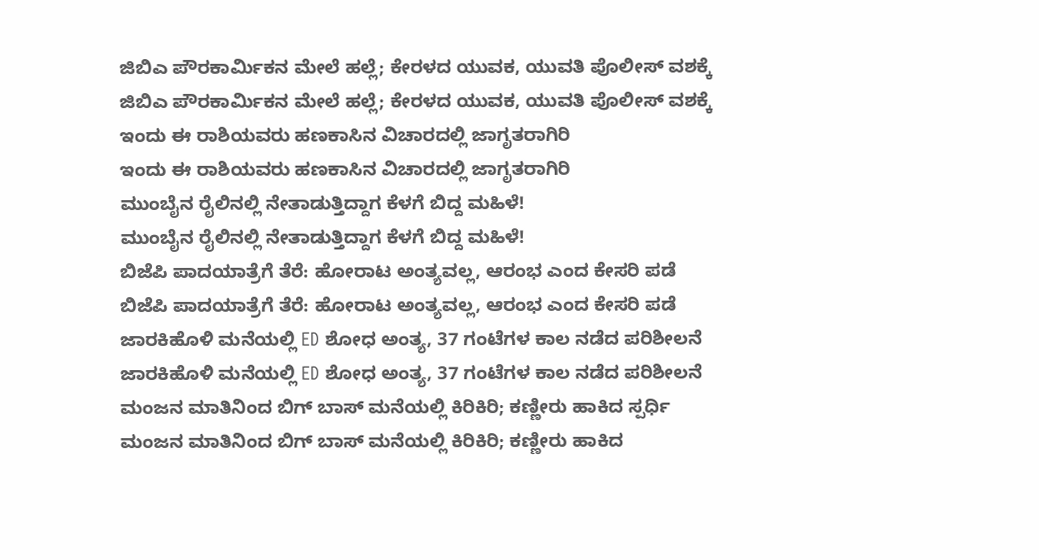ಜಿಬಿಎ ಪೌರಕಾರ್ಮಿಕನ ಮೇಲೆ ಹಲ್ಲೆ; ಕೇರಳದ ಯುವಕ, ಯುವತಿ ಪೊಲೀಸ್ ವಶಕ್ಕೆ
ಜಿಬಿಎ ಪೌರಕಾರ್ಮಿಕನ ಮೇಲೆ ಹಲ್ಲೆ; ಕೇರಳದ ಯುವಕ, ಯುವತಿ ಪೊಲೀಸ್ ವಶಕ್ಕೆ
ಇಂದು ಈ ರಾಶಿಯವರು ಹಣಕಾಸಿನ ವಿಚಾರದಲ್ಲಿ ಜಾಗೃತರಾಗಿರಿ
ಇಂದು ಈ ರಾಶಿಯವರು ಹಣಕಾಸಿನ ವಿಚಾರದಲ್ಲಿ ಜಾಗೃತರಾಗಿರಿ
ಮುಂಬೈನ ರೈಲಿನಲ್ಲಿ ನೇತಾಡುತ್ತಿದ್ದಾಗ ಕೆಳಗೆ ಬಿದ್ದ ಮಹಿಳೆ!
ಮುಂಬೈನ ರೈಲಿನಲ್ಲಿ ನೇತಾಡುತ್ತಿದ್ದಾಗ ಕೆಳಗೆ ಬಿದ್ದ ಮಹಿಳೆ!
ಬಿಜೆಪಿ ಪಾದಯಾತ್ರೆಗೆ ತೆರೆ: ಹೋರಾಟ ಅಂತ್ಯವಲ್ಲ, ಆರಂಭ ಎಂದ ಕೇಸರಿ ಪಡೆ
ಬಿಜೆಪಿ ಪಾದಯಾತ್ರೆಗೆ ತೆರೆ: ಹೋರಾಟ ಅಂತ್ಯವಲ್ಲ, ಆರಂಭ ಎಂದ ಕೇಸರಿ ಪಡೆ
ಜಾರಕಿಹೊಳಿ ಮನೆಯಲ್ಲಿ ED ಶೋಧ ಅಂತ್ಯ, 37 ಗಂಟೆಗಳ ಕಾಲ ನಡೆದ ಪರಿಶೀಲನೆ
ಜಾರಕಿಹೊಳಿ ಮನೆಯಲ್ಲಿ ED ಶೋಧ ಅಂತ್ಯ, 37 ಗಂಟೆಗಳ ಕಾಲ ನಡೆದ ಪರಿಶೀಲನೆ
ಮಂಜನ ಮಾತಿನಿಂದ ಬಿಗ್ ಬಾಸ್ ಮನೆಯಲ್ಲಿ ಕಿರಿಕಿರಿ; ಕಣ್ಣೀರು ಹಾಕಿದ ಸ್ಪರ್ಧಿ
ಮಂಜನ ಮಾತಿನಿಂದ ಬಿಗ್ ಬಾಸ್ ಮನೆಯಲ್ಲಿ ಕಿರಿಕಿರಿ; ಕಣ್ಣೀರು ಹಾಕಿದ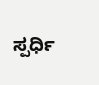ಸ್ಪರ್ಧಿ